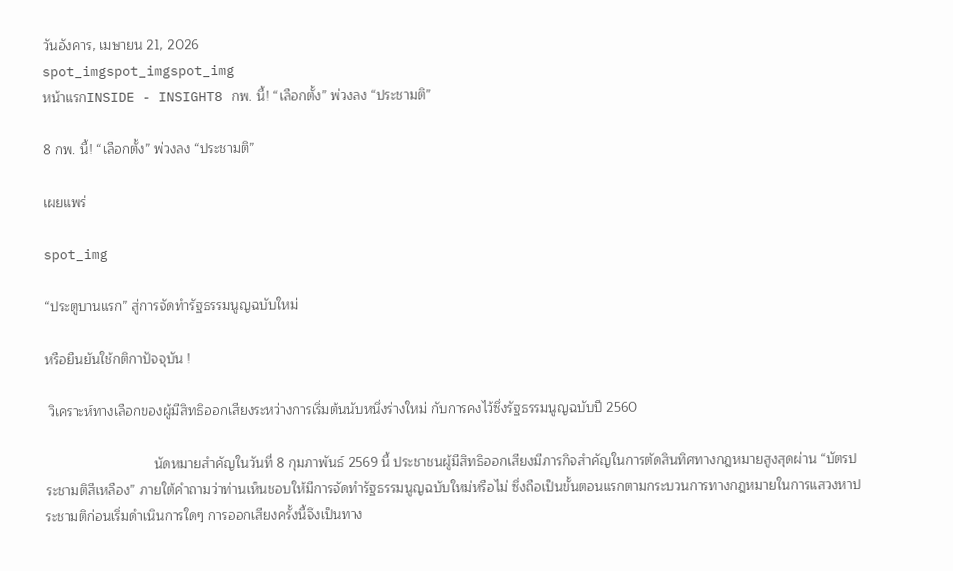วันอังคาร, เมษายน 21, 2026
spot_imgspot_imgspot_img
หน้าแรกINSIDE - INSIGHT8 กพ. นี้! “เลือกตั้ง” พ่วงลง “ประชามติ”

8 กพ. นี้! “เลือกตั้ง” พ่วงลง “ประชามติ”

เผยแพร่

spot_img

“ประตูบานแรก” สู่การจัดทำรัฐธรรมนูญฉบับใหม่

หรือยืนยันใช้กติกาปัจจุบัน !

 วิเคราะห์ทางเลือกของผู้มีสิทธิออกเสียงระหว่างการเริ่มต้นนับหนึ่งร่างใหม่ กับการคงไว้ซึ่งรัฐธรรมนูญฉบับปี 2560

                             นัดหมายสำคัญในวันที่ 8 กุมภาพันธ์ 2569 นี้ ประชาชนผู้มีสิทธิออกเสียงมีภารกิจสำคัญในการตัดสินทิศทางกฎหมายสูงสุดผ่าน “บัตรประชามติสีเหลือง” ภายใต้คำถามว่าท่านเห็นชอบให้มีการจัดทำรัฐธรรมนูญฉบับใหม่หรือไม่ ซึ่งถือเป็นขั้นตอนแรกตามกระบวนการทางกฎหมายในการแสวงหาประชามติก่อนเริ่มดำเนินการใดๆ การออกเสียงครั้งนี้จึงเป็นทาง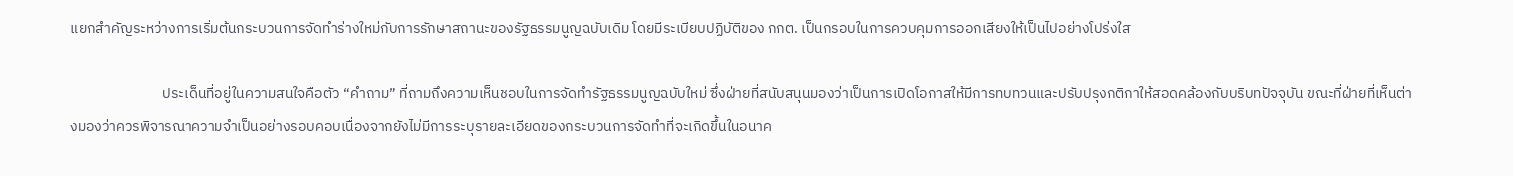แยกสำคัญระหว่างการเริ่มต้นกระบวนการจัดทำร่างใหม่กับการรักษาสถานะของรัฐธรรมนูญฉบับเดิม โดยมีระเบียบปฏิบัติของ กกต. เป็นกรอบในการควบคุมการออกเสียงให้เป็นไปอย่างโปร่งใส

                            ประเด็นที่อยู่ในความสนใจคือตัว “คำถาม” ที่ถามถึงความเห็นชอบในการจัดทำรัฐธรรมนูญฉบับใหม่ ซึ่งฝ่ายที่สนับสนุนมองว่าเป็นการเปิดโอกาสให้มีการทบทวนและปรับปรุงกติกาให้สอดคล้องกับบริบทปัจจุบัน ขณะที่ฝ่ายที่เห็นต่างมองว่าควรพิจารณาความจำเป็นอย่างรอบคอบเนื่องจากยังไม่มีการระบุรายละเอียดของกระบวนการจัดทำที่จะเกิดขึ้นในอนาค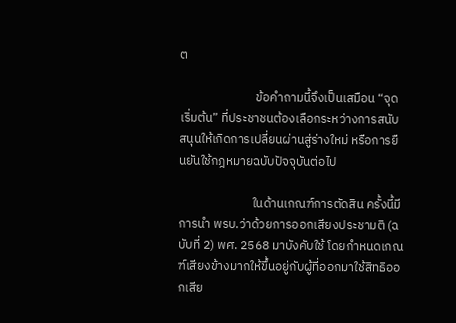ต

                           ข้อคำถามนี้จึงเป็นเสมือน “จุดเริ่มต้น” ที่ประชาชนต้องเลือกระหว่างการสนับสนุนให้เกิดการเปลี่ยนผ่านสู่ร่างใหม่ หรือการยืนยันใช้กฎหมายฉบับปัจจุบันต่อไป

                          ในด้านเกณฑ์การตัดสิน ครั้งนี้มีการนำ พรบ.ว่าด้วยการออกเสียงประชามติ (ฉบับที่ 2) พศ. 2568 มาบังคับใช้ โดยกำหนดเกณฑ์เสียงข้างมากให้ขึ้นอยู่กับผู้ที่ออกมาใช้สิทธิออกเสีย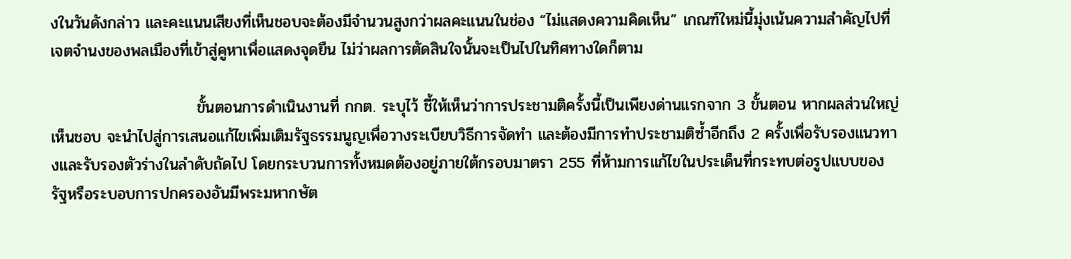งในวันดังกล่าว และคะแนนเสียงที่เห็นชอบจะต้องมีจำนวนสูงกว่าผลคะแนนในช่อง “ไม่แสดงความคิดเห็น” เกณฑ์ใหม่นี้มุ่งเน้นความสำคัญไปที่เจตจำนงของพลเมืองที่เข้าสู่คูหาเพื่อแสดงจุดยืน ไม่ว่าผลการตัดสินใจนั้นจะเป็นไปในทิศทางใดก็ตาม

                          ขั้นตอนการดำเนินงานที่ กกต. ระบุไว้ ชี้ให้เห็นว่าการประชามติครั้งนี้เป็นเพียงด่านแรกจาก 3 ขั้นตอน หากผลส่วนใหญ่เห็นชอบ จะนำไปสู่การเสนอแก้ไขเพิ่มเติมรัฐธรรมนูญเพื่อวางระเบียบวิธีการจัดทำ และต้องมีการทำประชามติซ้ำอีกถึง 2 ครั้งเพื่อรับรองแนวทางและรับรองตัวร่างในลำดับถัดไป โดยกระบวนการทั้งหมดต้องอยู่ภายใต้กรอบมาตรา 255 ที่ห้ามการแก้ไขในประเด็นที่กระทบต่อรูปแบบของรัฐหรือระบอบการปกครองอันมีพระมหากษัต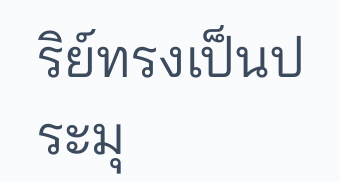ริย์ทรงเป็นประมุ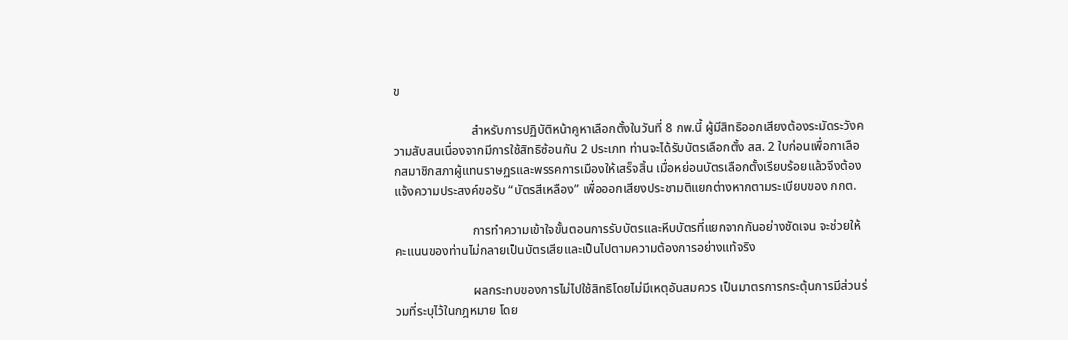ข

                         สำหรับการปฏิบัติหน้าคูหาเลือกตั้งในวันที่ 8 กพ.นี้ ผู้มีสิทธิออกเสียงต้องระมัดระวังความสับสนเนื่องจากมีการใช้สิทธิซ้อนกัน 2 ประเภท ท่านจะได้รับบัตรเลือกตั้ง สส. 2 ใบก่อนเพื่อกาเลือกสมาชิกสภาผู้แทนราษฏรและพรรคการเมืองให้เสร็จสิ้น เมื่อหย่อนบัตรเลือกตั้งเรียบร้อยแล้วจึงต้องแจ้งความประสงค์ขอรับ “บัตรสีเหลือง” เพื่อออกเสียงประชามติแยกต่างหากตามระเบียบของ กกต.

                         การทำความเข้าใจขั้นตอนการรับบัตรและหีบบัตรที่แยกจากกันอย่างชัดเจน จะช่วยให้คะแนนของท่านไม่กลายเป็นบัตรเสียและเป็นไปตามความต้องการอย่างแท้จริง

                         ผลกระทบของการไม่ไปใช้สิทธิโดยไม่มีเหตุอันสมควร เป็นมาตรการกระตุ้นการมีส่วนร่วมที่ระบุไว้ในกฎหมาย โดย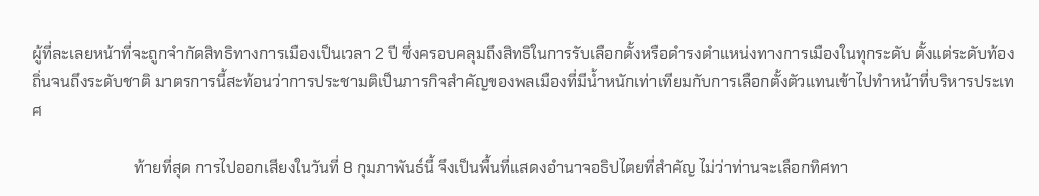ผู้ที่ละเลยหน้าที่จะถูกจำกัดสิทธิทางการเมืองเป็นเวลา 2 ปี ซึ่งครอบคลุมถึงสิทธิในการรับเลือกตั้งหรือดำรงตำแหน่งทางการเมืองในทุกระดับ ตั้งแต่ระดับท้องถิ่นจนถึงระดับชาติ มาตรการนี้สะท้อนว่าการประชามติเป็นภารกิจสำคัญของพลเมืองที่มีน้ำหนักเท่าเทียมกับการเลือกตั้งตัวแทนเข้าไปทำหน้าที่บริหารประเทศ

                          ท้ายที่สุด การไปออกเสียงในวันที่ 8 กุมภาพันธ์นี้ จึงเป็นพื้นที่แสดงอำนาจอธิปไตยที่สำคัญ ไม่ว่าท่านจะเลือกทิศทา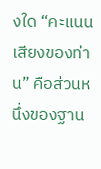งใด “คะแนนเสียงของท่าน” คือส่วนหนึ่งของฐาน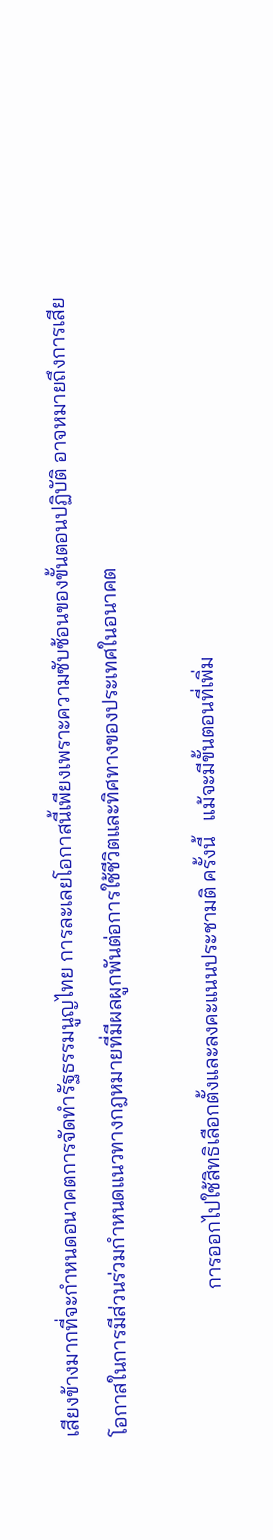เสียงข้างมากที่จะกำหนดอนาคตการจัดทำรัฐธรรมนูญไทย การละเลยโอกาสนี้เพียงเพราะความซับซ้อนของขั้นตอนปฏิบัติ อาจหมายถึงการเสียโอกาสในการมีส่วนร่วมกำหนดแนวทางกฎหมายที่มีผลผูกพันต่อการใช้ชีวิตและทิศทางของประเทศในอนาคต

                            การออกไปใช้สิทธิเลือกตั้งและลงคะแนนประชามติ ครั้งนี้   แม้จะมีขั้นตอนที่เพิ่ม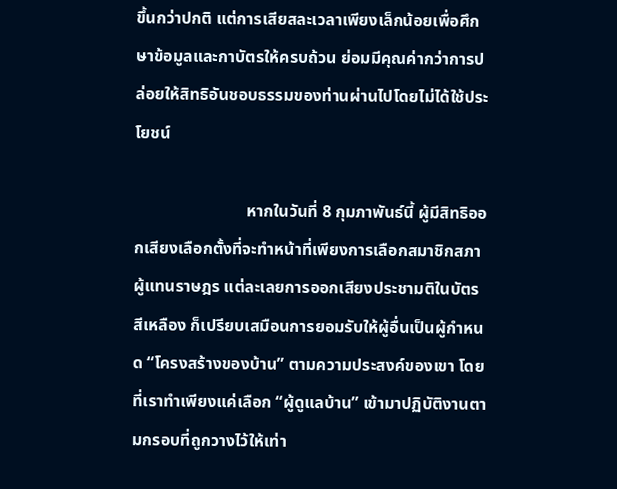ขึ้นกว่าปกติ แต่การเสียสละเวลาเพียงเล็กน้อยเพื่อศึกษาข้อมูลและกาบัตรให้ครบถ้วน ย่อมมีคุณค่ากว่าการปล่อยให้สิทธิอันชอบธรรมของท่านผ่านไปโดยไม่ได้ใช้ประโยชน์

                           หากในวันที่ 8 กุมภาพันธ์นี้ ผู้มีสิทธิออกเสียงเลือกตั้งที่จะทำหน้าที่เพียงการเลือกสมาชิกสภาผู้แทนราษฎร แต่ละเลยการออกเสียงประชามติในบัตรสีเหลือง ก็เปรียบเสมือนการยอมรับให้ผู้อื่นเป็นผู้กำหนด “โครงสร้างของบ้าน” ตามความประสงค์ของเขา โดยที่เราทำเพียงแค่เลือก “ผู้ดูแลบ้าน” เข้ามาปฏิบัติงานตามกรอบที่ถูกวางไว้ให้เท่า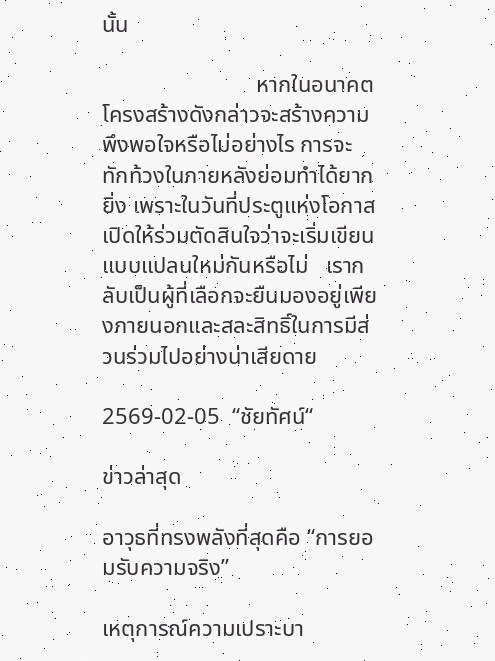นั้น

                           หากในอนาคตโครงสร้างดังกล่าวจะสร้างความพึงพอใจหรือไม่อย่างไร การจะทักท้วงในภายหลังย่อมทำได้ยากยิ่ง เพราะในวันที่ประตูแห่งโอกาสเปิดให้ร่วมตัดสินใจว่าจะเริ่มเขียนแบบแปลนใหม่กันหรือไม่   เรากลับเป็นผู้ที่เลือกจะยืนมองอยู่เพียงภายนอกและสละสิทธิ์ในการมีส่วนร่วมไปอย่างน่าเสียดาย

2569-02-05  “ชัยทัศน์“

ข่าวล่าสุด

อาวุธที่ทรงพลังที่สุดคือ “การยอมรับความจริง”

เหตุการณ์ความเปราะบา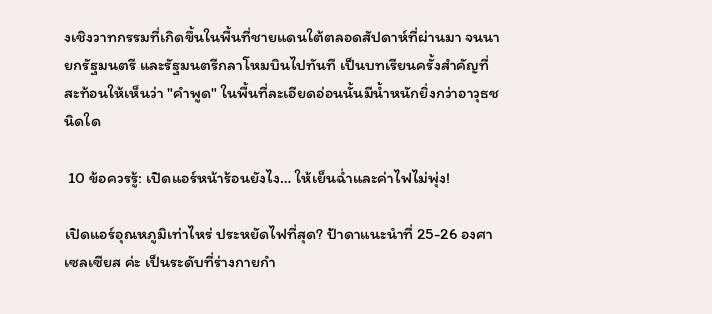งเชิงวาทกรรมที่เกิดขึ้นในพื้นที่ชายแดนใต้ตลอดสัปดาห์ที่ผ่านมา จนนายกรัฐมนตรี และรัฐมนตรีกลาโหมบินไปทันที เป็นบทเรียนครั้งสำคัญที่สะท้อนให้เห็นว่า "คำพูด" ในพื้นที่ละเอียดอ่อนนั้นมีน้ำหนักยิ่งกว่าอาวุธชนิดใด

 10 ข้อควรรู้: เปิดแอร์หน้าร้อนยังไง… ให้เย็นฉ่ำและค่าไฟไม่พุ่ง!

เปิดแอร์อุณหภูมิเท่าไหร่ ประหยัดไฟที่สุด? ป้าดาแนะนำที่ 25-26 องศาเซลเซียส ค่ะ เป็นระดับที่ร่างกายกำ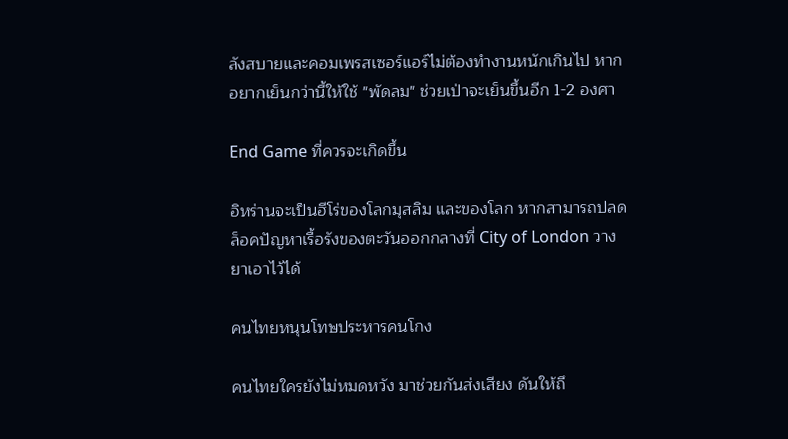ลังสบายและคอมเพรสเซอร์แอร์ไม่ต้องทำงานหนักเกินไป หากอยากเย็นกว่านี้ให้ใช้ "พัดลม" ช่วยเป่าจะเย็นขึ้นอีก 1-2 องศา

End Game ที่ควรจะเกิดขึ้น

อิหร่านจะเป็นฮีโร่ของโลกมุสลิม และของโลก หากสามารถปลดล็อคปัญหาเรื้อรังของตะวันออกกลางที่ City of London วางยาเอาไว้ได้

คนไทยหนุนโทษประหารคนโกง

คนไทยใครยังไม่หมดหวัง มาช่วยกันส่งเสียง ดันให้ถึ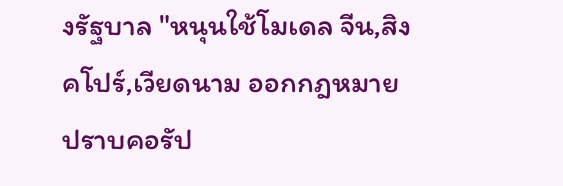งรัฐบาล "หนุนใช้โมเดล จีน,สิงคโปร์,เวียดนาม ออกกฎหมาย ปราบคอรัป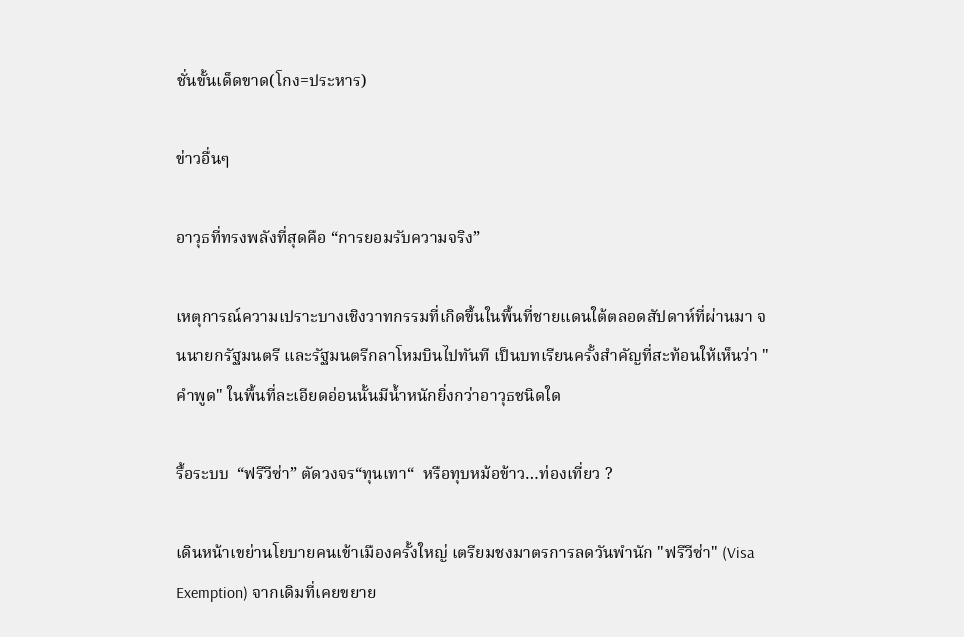ชั่นขั้นเด็ดขาด(โกง=ประหาร)

ข่าวอื่นๆ

อาวุธที่ทรงพลังที่สุดคือ “การยอมรับความจริง”

เหตุการณ์ความเปราะบางเชิงวาทกรรมที่เกิดขึ้นในพื้นที่ชายแดนใต้ตลอดสัปดาห์ที่ผ่านมา จนนายกรัฐมนตรี และรัฐมนตรีกลาโหมบินไปทันที เป็นบทเรียนครั้งสำคัญที่สะท้อนให้เห็นว่า "คำพูด" ในพื้นที่ละเอียดอ่อนนั้นมีน้ำหนักยิ่งกว่าอาวุธชนิดใด

รื้อระบบ  “ฟรีวีซ่า” ตัดวงจร“ทุนเทา“  หรือทุบหม้อข้าว…ท่องเที่ยว ?

เดินหน้าเขย่านโยบายคนเข้าเมืองครั้งใหญ่ เตรียมชงมาตรการลดวันพำนัก "ฟรีวีซ่า" (Visa Exemption) จากเดิมที่เคยขยาย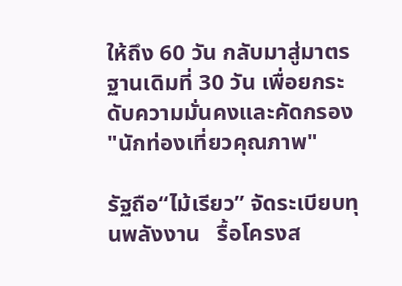ให้ถึง 60 วัน กลับมาสู่มาตรฐานเดิมที่ 30 วัน เพื่อยกระดับความมั่นคงและคัดกรอง "นักท่องเที่ยวคุณภาพ"

รัฐถือ“ไม้เรียว” จัดระเบียบทุนพลังงาน   รื้อโครงส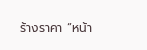ร้างราคา “หน้า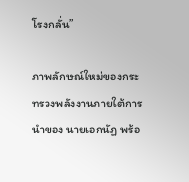โรงกลั่น”

ภาพลักษณ์ใหม่ของกระทรวงพลังงานภายใต้การนำของ นายเอกนัฏ พร้อ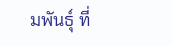มพันธุ์ ที่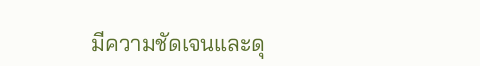มีความชัดเจนและดุ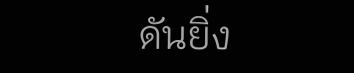ดันยิ่ง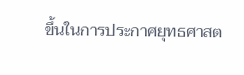ขึ้นในการประกาศยุทธศาสต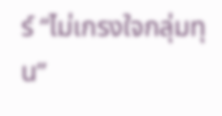ร์ “ไม่เกรงใจกลุ่มทุน”